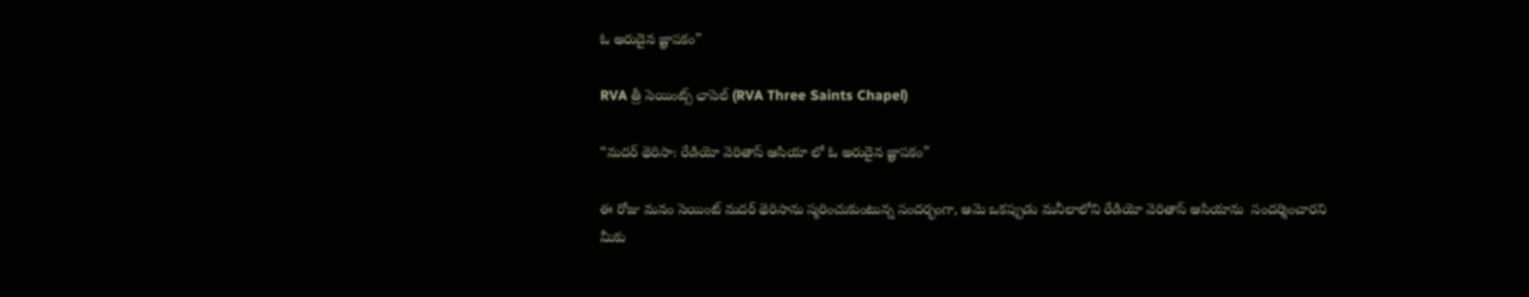ఓ అరుదైన జ్ఞాపకం”

RVA త్రీ సెయింట్స్ ఛాపెల్‌ (RVA Three Saints Chapel)

“మదర్ థెరిసా: రేడియో వెరితాస్ ఆసియా లో ఓ అరుదైన జ్ఞాపకం”

ఈ రోజు మనం సెయింట్ మదర్ థెరిసాను స్మరించుకుంటున్న సందర్భంగా, ఆమె ఒకప్పుడు మనీలాలోని రేడియో వెరితాస్ ఆసియాను  సందర్శించారని మీకు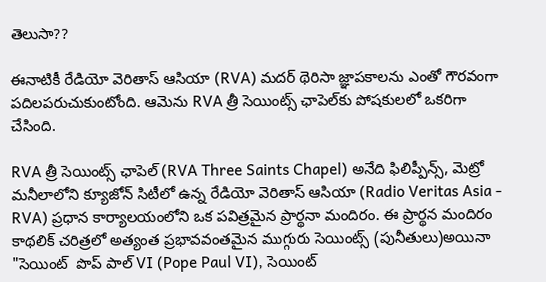తెలుసా??

ఈనాటికీ రేడియో వెరితాస్ ఆసియా (RVA) మదర్ థెరిసా జ్ఞాపకాలను ఎంతో గౌరవంగా పదిలపరుచుకుంటోంది. ఆమెను RVA త్రీ సెయింట్స్ ఛాపెల్‌కు పోషకులలో ఒకరిగా చేసింది.

RVA త్రీ సెయింట్స్ ఛాపెల్‌ (RVA Three Saints Chapel) అనేది ఫిలిప్పీన్స్, మెట్రో మనీలాలోని క్యూజోన్ సిటీలో ఉన్న రేడియో వెరితాస్ ఆసియా (Radio Veritas Asia - RVA) ప్రధాన కార్యాలయంలోని ఒక పవిత్రమైన ప్రార్థనా మందిరం. ఈ ప్రార్థన మందిరం  కాథలిక్ చరిత్రలో అత్యంత ప్రభావవంతమైన ముగ్గురు సెయింట్స్ (పునీతులు)అయినా "సెయింట్  పొప్ పాల్ VI (Pope Paul VI), సెయింట్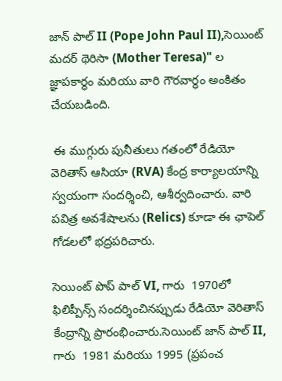జాన్ పాల్ II (Pope John Paul II),సెయింట్ మదర్ థెరిసా (Mother Teresa)" ల  జ్ఞాపకార్థం మరియు వారి గౌరవార్థం అంకితం చేయబడింది.

 ఈ ముగ్గురు పునీతులు గతంలో రేడియో వెరితాస్ ఆసియా (RVA) కేంద్ర కార్యాలయాన్ని స్వయంగా సందర్శించి, ఆశీర్వదించారు. వారి పవిత్ర అవశేషాలను (Relics) కూడా ఈ ఛాపెల్ గోడలలో భద్రపరిచారు.

సెయింట్ పొప్ పాల్ VI, గారు  1970లో ఫిలిప్పీన్స్ సందర్శించినప్పుడు రేడియో వెరితాస్ కేంద్రాన్ని ప్రారంభించారు.సెయింట్ జాన్ పాల్ II, గారు  1981 మరియు 1995 (ప్రపంచ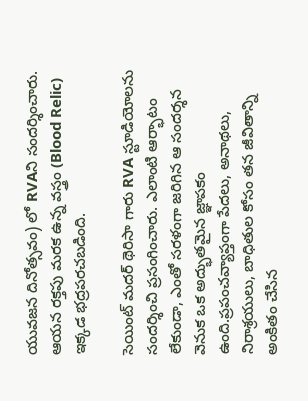యువజన దినోత్సవం) లో RVAని సందర్శించారు. ఆయన రక్తపు మరక ఉన్న వస్త్రం (Blood Relic) ఇక్కడ భద్రపరచబడింది.

సెయింట్ మదర్ థెరిసా గారు RVA స్టూడియోలను సందర్శించి ప్రసంగించారు. ఎలాంటి ఆర్భాటం లేకుండా, ఎంతో సరళంగా జరిగిన ఆ సందర్శన వెనుక ఒక అద్భుతమైన జ్ఞాపకం ఉంది.ప్రపంచవ్యాప్తంగా పేదలు, అనాథలు, నిరాశ్రయులు, బాధితుల కోసం తన జీవితాన్ని అంకితం చేసిన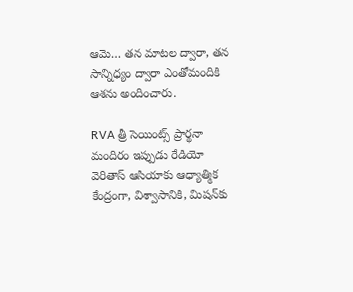ఆమె… తన మాటల ద్వారా, తన సాన్నిధ్యం ద్వారా ఎంతోమందికి ఆశను అందించారు.

RVA త్రీ సెయింట్స్ ప్రార్థనా మందిరం ఇప్పుడు రేడియో వెరితాస్ ఆసియాకు ఆధ్యాత్మిక కేంద్రంగా, విశ్వాసానికి, మిషన్‌కు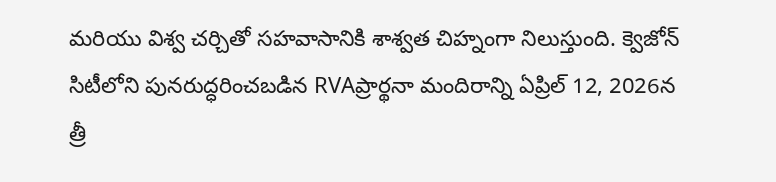మరియు విశ్వ చర్చితో సహవాసానికి శాశ్వత చిహ్నంగా నిలుస్తుంది. క్వెజోన్ సిటీలోని పునరుద్ధరించబడిన RVAప్రార్థనా మందిరాన్ని ఏప్రిల్ 12, 2026న త్రీ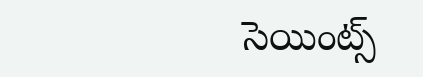సెయింట్స్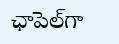ఛాపెల్‌గా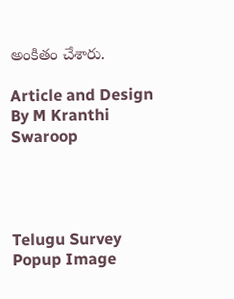అంకితం చేశారు.

Article and Design By M Kranthi Swaroop




Telugu Survey Popup Image